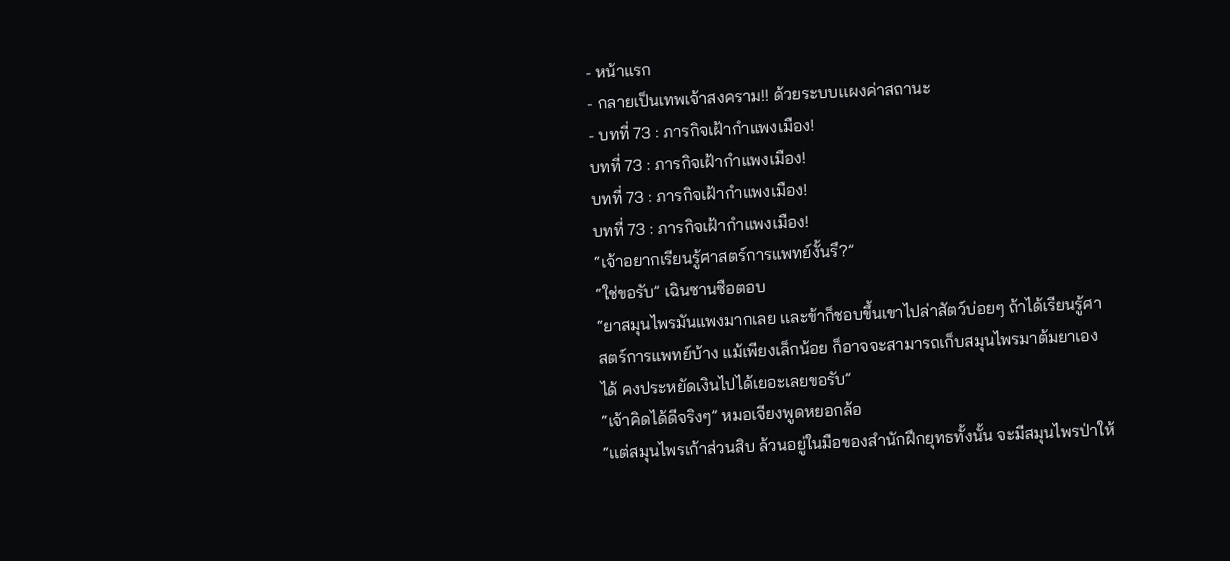- หน้าแรก
- กลายเป็นเทพเจ้าสงคราม!! ด้วยระบบเเผงค่าสถานะ
- บทที่ 73 : ภารกิจเฝ้ากำแพงเมือง!
บทที่ 73 : ภารกิจเฝ้ากำแพงเมือง!
บทที่ 73 : ภารกิจเฝ้ากำแพงเมือง!
บทที่ 73 : ภารกิจเฝ้ากำแพงเมือง!
“เจ้าอยากเรียนรู้ศาสตร์การแพทย์งั้นรึ?”
“ใช่ขอรับ” เฉินซานซือตอบ
“ยาสมุนไพรมันแพงมากเลย เเละข้าก็ชอบขึ้นเขาไปล่าสัตว์บ่อยๆ ถ้าได้เรียนรู้ศาสตร์การแพทย์บ้าง แม้เพียงเล็กน้อย ก็อาจจะสามารถเก็บสมุนไพรมาต้มยาเองได้ คงประหยัดเงินไปได้เยอะเลยขอรับ”
“เจ้าคิดได้ดีจริงๆ” หมอเจียงพูดหยอกล้อ
“เเต่สมุนไพรเก้าส่วนสิบ ล้วนอยู่ในมือของสำนักฝึกยุทธทั้งนั้น จะมีสมุนไพรป่าให้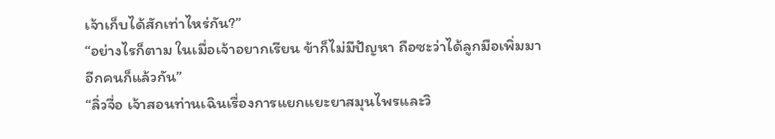เจ้าเก็บได้สักเท่าไหร่กัน?”
“อย่างไรก็ตาม ในเมื่อเจ้าอยากเรียน ข้าก็ไม่มีปัญหา ถือซะว่าได้ลูกมือเพิ่มมาอีกคนก็แล้วกัน”
“ลิ่วจื่อ เจ้าสอนท่านเฉินเรื่องการแยกแยะยาสมุนไพรและวิ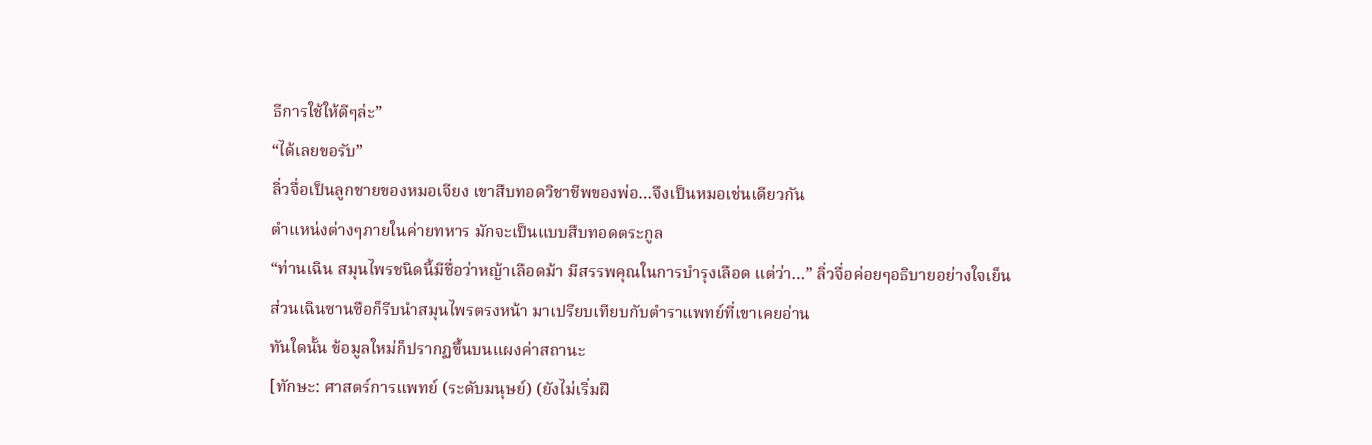ธีการใช้ให้ดีๆล่ะ”
“ได้เลยขอรับ”
ลิ่วจื่อเป็นลูกชายของหมอเจียง เขาสืบทอดวิชาชีพของพ่อ…จึงเป็นหมอเช่นเดียวกัน
ตำแหน่งต่างๆภายในค่ายทหาร มักจะเป็นแบบสืบทอดตระกูล
“ท่านเฉิน สมุนไพรชนิดนี้มีชื่อว่าหญ้าเลือดม้า มีสรรพคุณในการบำรุงเลือด แต่ว่า…” ลิ่วจื่อค่อยๆอธิบายอย่างใจเย็น
ส่วนเฉินซานซือก็รีบนำสมุนไพรตรงหน้า มาเปรียบเทียบกับตำราแพทย์ที่เขาเคยอ่าน
ทันใดนั้น ข้อมูลใหม่ก็ปรากฏขึ้นบนแผงค่าสถานะ
[ทักษะ: ศาสตร์การแพทย์ (ระดับมนุษย์) (ยังไม่เริ่มฝึ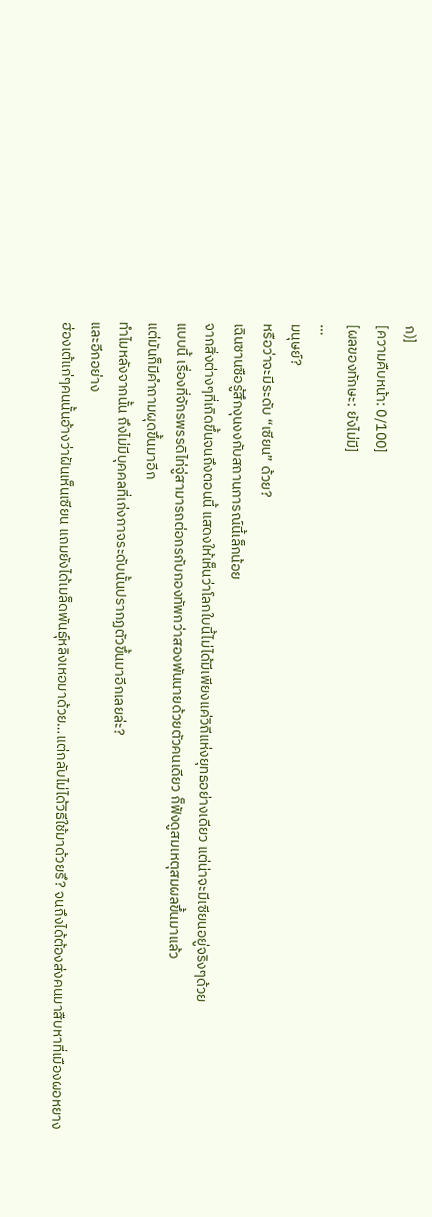ก)]
[ความคืบหน้า: 0/100]
[ผลของทักษะ: ยังไม่มี]
…
มนุษย์?
หรือว่าจะมีระดับ “เซียน” ด้วย?
เฉินซานซือรู้สึกงุนงงกับสถานการณ์นี้เล็กน้อย
จากสิ่งต่างๆที่เกิดขึ้นจนถึงตอนนี้ แสดงให้เห็นว่าโลกใบนี้ไม่ได้มีเพียงแค่วิถีแห่งยุทธอย่างเดียว แต่น่าจะมีเซียนอยู่จริงๆด้วย
แบบนี้ เรื่องที่จักรพรรดิไท่จู่สามารถต่อกรกับกองทัพกว่าสองพันนายด้วยตัวคนเดียว ก็ฟังดูสมเหตุสมผลขึ้นมาแล้ว
แต่มันก็มีคำถามผุดขึ้นมาอีก
ทำไมหลังจากนั้น ถึงไม่มีบุคคลที่เก่งกาจระดับนั้นปรากฏตัวขึ้นมาอีกเลยล่ะ?
และอีกอย่าง
ฮ่องเต้แก่ๆคนนั้นอ้างว่าฝันเห็นเซียน แถมยังได้เมล็ดพันธุ์หลิงเหอมาด้วย…แต่กลับไม่ได้วิธีใช้มาด้วยรึ? จนถึงได้ต้องส่งคนมาสืบหาที่เมืองผอหยาง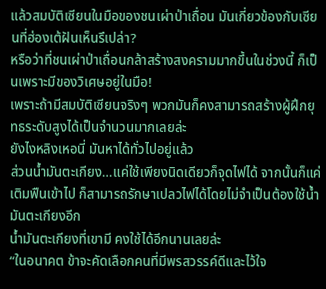แล้วสมบัติเซียนในมือของชนเผ่าป่าเถื่อน มันเกี่ยวข้องกับเซียนที่ฮ่องเต้ฝันเห็นรึเปล่า?
หรือว่าที่ชนเผ่าป่าเถื่อนกล้าสร้างสงครามมากขึ้นในช่วงนี้ ก็เป็นเพราะมีของวิเศษอยู่ในมือ!
เพราะถ้ามีสมบัติเซียนจริงๆ พวกมันก็คงสามารถสร้างผู้ฝึกยุทธระดับสูงได้เป็นจำนวนมากเลยล่ะ
ยังไงหลิงเหอนี่ มันหาได้ทั่วไปอยู่แล้ว
ส่วนน้ำมันตะเกียง…แค่ใช้เพียงนิดเดียวก็จุดไฟได้ จากนั้นก็แค่เติมฟืนเข้าไป ก็สามารถรักษาเปลวไฟได้โดยไม่จำเป็นต้องใช้น้ำมันตะเกียงอีก
น้ำมันตะเกียงที่เขามี คงใช้ได้อีกนานเลยล่ะ
“ในอนาคต ข้าจะคัดเลือกคนที่มีพรสวรรค์ดีและไว้ใจ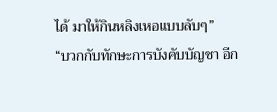ได้ มาให้กินหลิงเหอแบบลับๆ”
“บวกกับทักษะการบังคับบัญชา อีก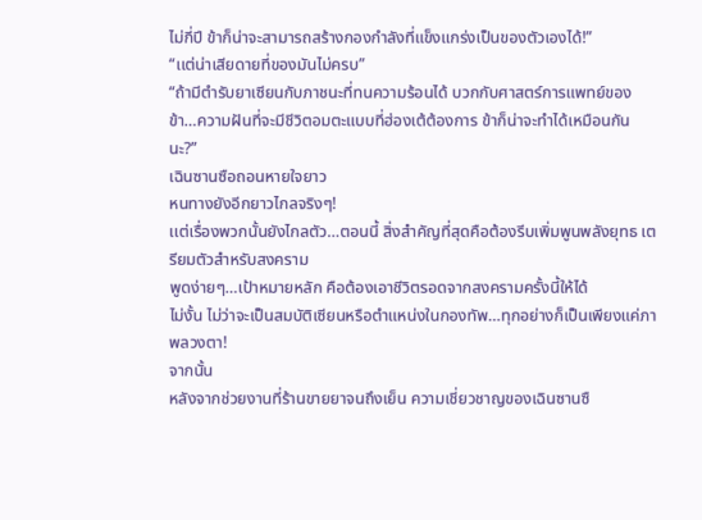ไม่กี่ปี ข้าก็น่าจะสามารถสร้างกองกำลังที่แข็งแกร่งเป็นของตัวเองได้!”
“เเต่น่าเสียดายที่ของมันไม่ครบ”
“ถ้ามีตำรับยาเซียนกับภาชนะที่ทนความร้อนได้ บวกกับศาสตร์การแพทย์ของข้า…ความฝันที่จะมีชีวิตอมตะแบบที่ฮ่องเต้ต้องการ ข้าก็น่าจะทำได้เหมือนกันนะ?”
เฉินซานซือถอนหายใจยาว
หนทางยังอีกยาวไกลจริงๆ!
เเต่เรื่องพวกนั้นยังไกลตัว…ตอนนี้ สิ่งสำคัญที่สุดคือต้องรีบเพิ่มพูนพลังยุทธ เตรียมตัวสำหรับสงคราม
พูดง่ายๆ…เป้าหมายหลัก คือต้องเอาชีวิตรอดจากสงครามครั้งนี้ให้ได้
ไม่งั้น ไม่ว่าจะเป็นสมบัติเซียนหรือตำแหน่งในกองทัพ…ทุกอย่างก็เป็นเพียงแค่ภาพลวงตา!
จากนั้น
หลังจากช่วยงานที่ร้านขายยาจนถึงเย็น ความเชี่ยวชาญของเฉินซานซื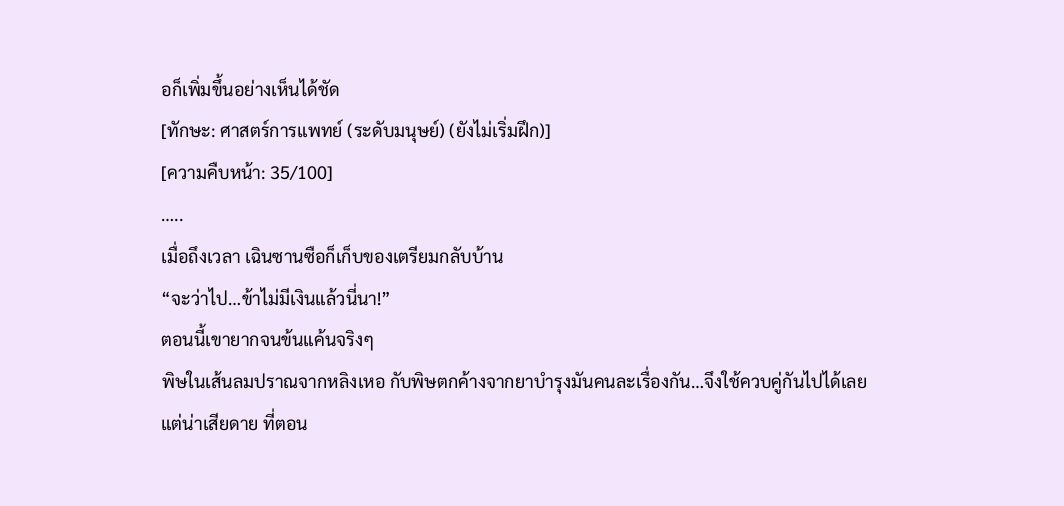อก็เพิ่มขึ้นอย่างเห็นได้ชัด
[ทักษะ: ศาสตร์การแพทย์ (ระดับมนุษย์) (ยังไม่เริ่มฝึก)]
[ความคืบหน้า: 35/100]
…..
เมื่อถึงเวลา เฉินซานซือก็เก็บของเตรียมกลับบ้าน
“จะว่าไป…ข้าไม่มีเงินแล้วนี่นา!”
ตอนนี้เขายากจนข้นแค้นจริงๆ
พิษในเส้นลมปราณจากหลิงเหอ กับพิษตกค้างจากยาบำรุงมันคนละเรื่องกัน…จึงใช้ควบคู่กันไปได้เลย
แต่น่าเสียดาย ที่ตอน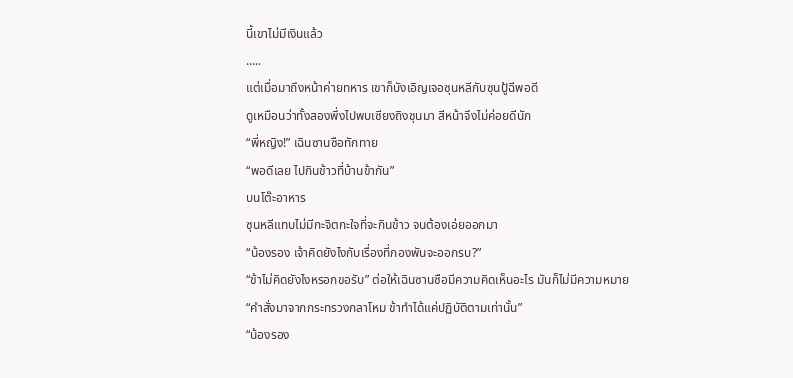นี้เขาไม่มีเงินแล้ว
…..
แต่เมื่อมาถึงหน้าค่ายทหาร เขาก็บังเอิญเจอซุนหลีกับซุนปู้ฉีพอดี
ดูเหมือนว่าทั้งสองพึ่งไปพบเซียงถิงชุนมา สีหน้าจึงไม่ค่อยดีนัก
“พี่หญิง!” เฉินซานซือทักทาย
“พอดีเลย ไปกินข้าวที่บ้านข้ากัน”
บนโต๊ะอาหาร
ซุนหลีแทบไม่มีกะจิตกะใจที่จะกินข้าว จนต้องเอ่ยออกมา
“น้องรอง เจ้าคิดยังไงกับเรื่องที่กองพันจะออกรบ?”
“ข้าไม่คิดยังไงหรอกขอรับ” ต่อให้เฉินซานซือมีความคิดเห็นอะไร มันก็ไม่มีความหมาย
“คำสั่งมาจากกระทรวงกลาโหม ข้าทำได้แค่ปฏิบัติตามเท่านั้น”
“น้องรอง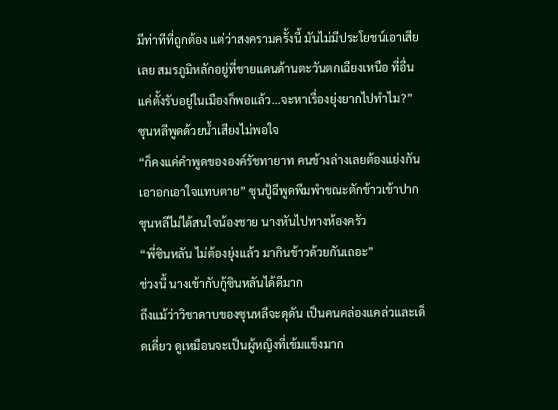มีท่าทีที่ถูกต้อง แต่ว่าสงครามครั้งนี้ มันไม่มีประโยชน์เอาเสียเลย สมรภูมิหลักอยู่ที่ชายแดนด้านตะวันตกเฉียงเหนือ ที่อื่นแค่ตั้งรับอยู่ในเมืองก็พอแล้ว…จะหาเรื่องยุ่งยากไปทำไม?” ซุนหลีพูดด้วยน้ำเสียงไม่พอใจ
“ก็คงแค่คำพูดขององค์รัชทายาท คนข้างล่างเลยต้องแย่งกันเอาอกเอาใจแทบตาย” ซุนปู้ฉีพูดพึมพำขณะตักข้าวเข้าปาก
ซุนหลีไม่ได้สนใจน้องชาย นางหันไปทางห้องครัว
“พี่ซินหลัน ไม่ต้องยุ่งแล้ว มากินข้าวด้วยกันเถอะ”
ช่วงนี้ นางเข้ากับกู้ซินหลันได้ดีมาก
ถึงแม้ว่าวิชาดาบของซุนหลีจะดุดัน เป็นคนคล่องแคล่วและเด็ดเดี่ยว ดูเหมือนจะเป็นผู้หญิงที่เข้มแข็งมาก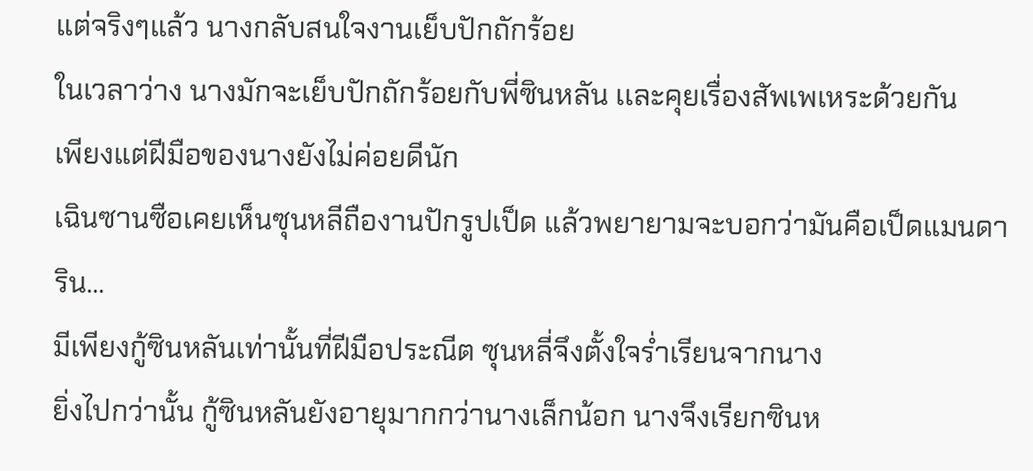แต่จริงๆแล้ว นางกลับสนใจงานเย็บปักถักร้อย
ในเวลาว่าง นางมักจะเย็บปักถักร้อยกับพี่ซินหลัน เเละคุยเรื่องสัพเพเหระด้วยกัน
เพียงแต่ฝีมือของนางยังไม่ค่อยดีนัก
เฉินซานซือเคยเห็นซุนหลีถืองานปักรูปเป็ด แล้วพยายามจะบอกว่ามันคือเป็ดแมนดาริน…
มีเพียงกู้ซินหลันเท่านั้นที่ฝีมือประณีต ซุนหลี่จึงตั้งใจร่ำเรียนจากนาง
ยิ่งไปกว่านั้น กู้ซินหลันยังอายุมากกว่านางเล็กน้อก นางจึงเรียกซินห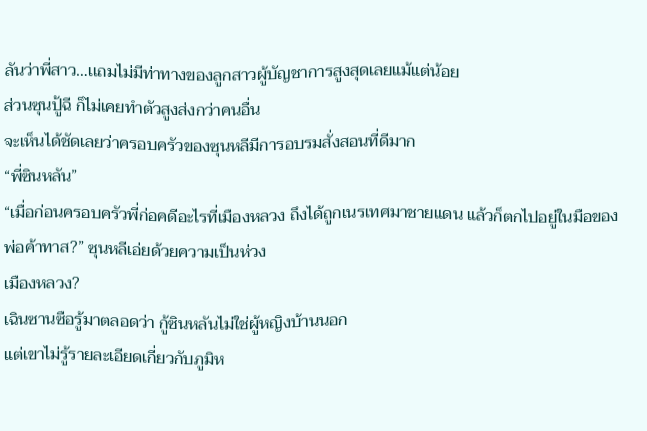ลันว่าพี่สาว…เเถมไม่มีท่าทางของลูกสาวผู้บัญชาการสูงสุดเลยแม้แต่น้อย
ส่วนซุนปู้ฉี ก็ไม่เคยทำตัวสูงส่งกว่าคนอื่น
จะเห็นได้ชัดเลยว่าครอบครัวของซุนหลีมีการอบรมสั่งสอนที่ดีมาก
“พี่ซินหลัน”
“เมื่อก่อนครอบครัวพี่ก่อคดีอะไรที่เมืองหลวง ถึงได้ถูกเนรเทศมาชายแดน แล้วก็ตกไปอยู่ในมือของพ่อค้าทาส?” ซุนหลีเอ่ยด้วยความเป็นห่วง
เมืองหลวง?
เฉินซานซือรู้มาตลอดว่า กู้ซินหลันไม่ใช่ผู้หญิงบ้านนอก
แต่เขาไม่รู้รายละเอียดเกี่ยวกับภูมิห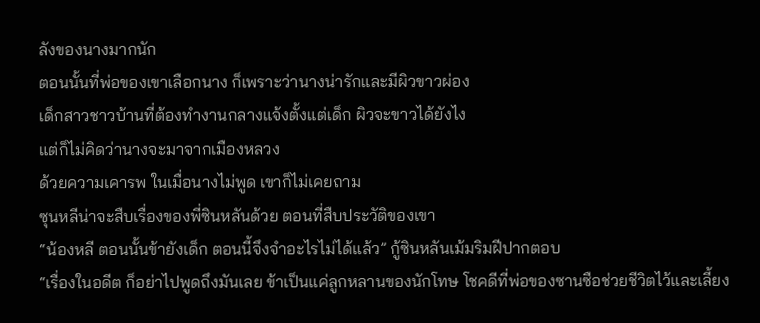ลังของนางมากนัก
ตอนนั้นที่พ่อของเขาเลือกนาง ก็เพราะว่านางน่ารักและมีผิวขาวผ่อง
เด็กสาวชาวบ้านที่ต้องทำงานกลางแจ้งตั้งแต่เด็ก ผิวจะขาวได้ยังไง
แต่ก็ไม่คิดว่านางจะมาจากเมืองหลวง
ด้วยความเคารพ ในเมื่อนางไม่พูด เขาก็ไม่เคยถาม
ซุนหลีน่าจะสืบเรื่องของพี่ซินหลันด้วย ตอนที่สืบประวัติของเขา
“น้องหลี ตอนนั้นข้ายังเด็ก ตอนนี้จึงจำอะไรไม่ได้แล้ว” กู้ซินหลันเม้มริมฝีปากตอบ
“เรื่องในอดีต ก็อย่าไปพูดถึงมันเลย ข้าเป็นแค่ลูกหลานของนักโทษ โชคดีที่พ่อของซานซือช่วยชีวิตไว้และเลี้ยง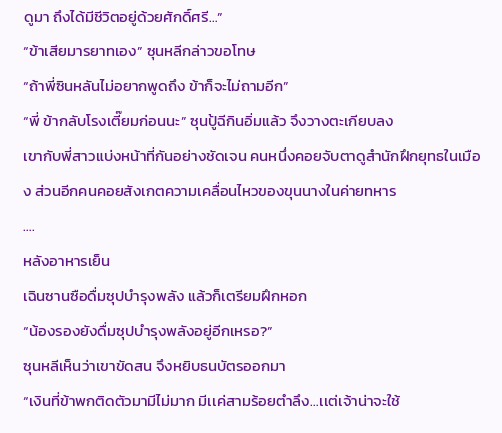ดูมา ถึงได้มีชีวิตอยู่ด้วยศักดิ์ศรี…”
“ข้าเสียมารยาทเอง” ซุนหลีกล่าวขอโทษ
“ถ้าพี่ซินหลันไม่อยากพูดถึง ข้าก็จะไม่ถามอีก”
“พี่ ข้ากลับโรงเตี๊ยมก่อนนะ” ซุนปู้ฉีกินอิ่มแล้ว จึงวางตะเกียบลง
เขากับพี่สาวแบ่งหน้าที่กันอย่างชัดเจน คนหนึ่งคอยจับตาดูสำนักฝึกยุทธในเมือง ส่วนอีกคนคอยสังเกตความเคลื่อนไหวของขุนนางในค่ายทหาร
….
หลังอาหารเย็น
เฉินซานซือดื่มซุปบำรุงพลัง แล้วก็เตรียมฝึกหอก
“น้องรองยังดื่มซุปบำรุงพลังอยู่อีกเหรอ?”
ซุนหลีเห็นว่าเขาขัดสน จึงหยิบธนบัตรออกมา
“เงินที่ข้าพกติดตัวมามีไม่มาก มีเเค่สามร้อยตำลึง…เเต่เจ้าน่าจะใช้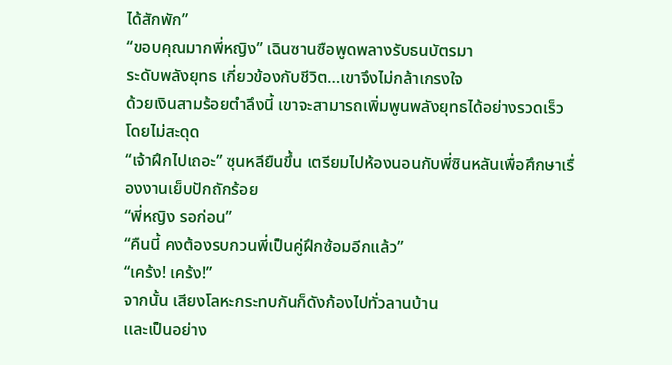ได้สักพัก”
“ขอบคุณมากพี่หญิง” เฉินซานซือพูดพลางรับธนบัตรมา
ระดับพลังยุทธ เกี่ยวข้องกับชีวิต…เขาจึงไม่กล้าเกรงใจ
ด้วยเงินสามร้อยตำลึงนี้ เขาจะสามารถเพิ่มพูนพลังยุทธได้อย่างรวดเร็วโดยไม่สะดุด
“เจ้าฝึกไปเถอะ” ซุนหลียืนขึ้น เตรียมไปห้องนอนกับพี่ซินหลันเพื่อศึกษาเรื่องงานเย็บปักถักร้อย
“พี่หญิง รอก่อน”
“คืนนี้ คงต้องรบกวนพี่เป็นคู่ฝึกซ้อมอีกแล้ว”
“เคร้ง! เคร้ง!”
จากนั้น เสียงโลหะกระทบกันก็ดังก้องไปทั่วลานบ้าน
เเละเป็นอย่าง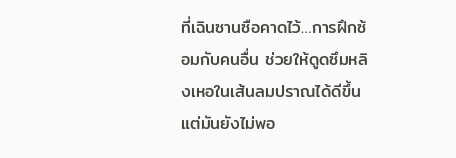ที่เฉินซานซือคาดไว้…การฝึกซ้อมกับคนอื่น ช่วยให้ดูดซึมหลิงเหอในเส้นลมปราณได้ดีขึ้น แต่มันยังไม่พอ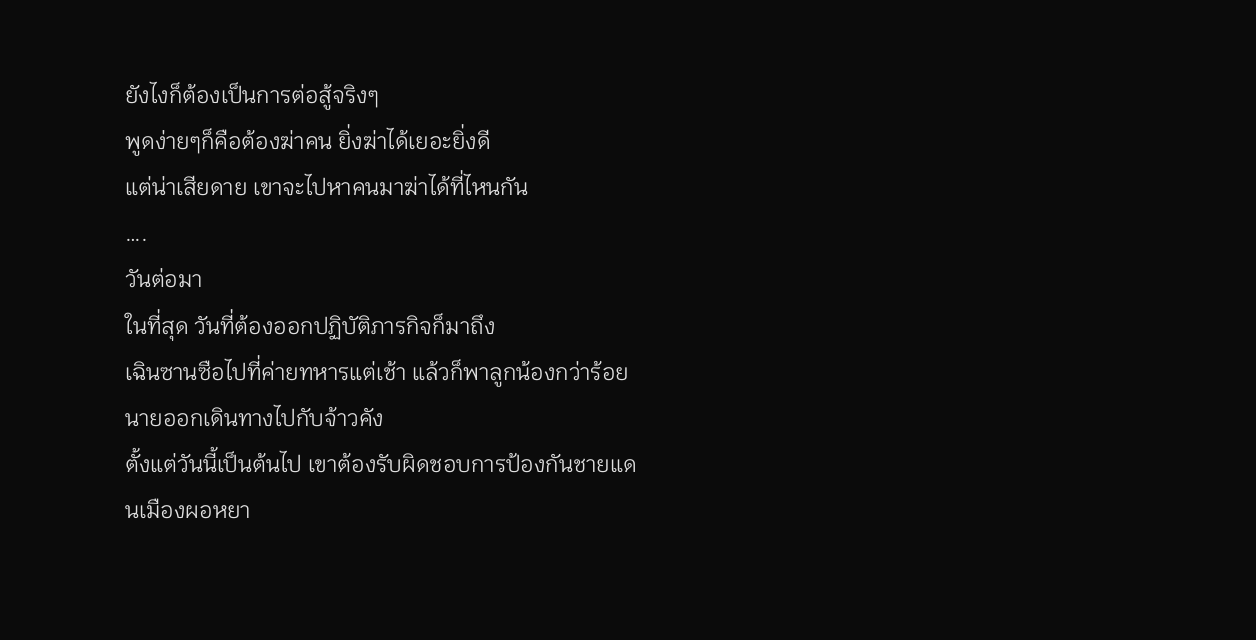ยังไงก็ต้องเป็นการต่อสู้จริงๆ
พูดง่ายๆก็คือต้องฆ่าคน ยิ่งฆ่าได้เยอะยิ่งดี
แต่น่าเสียดาย เขาจะไปหาคนมาฆ่าได้ที่ไหนกัน
….
วันต่อมา
ในที่สุด วันที่ต้องออกปฏิบัติภารกิจก็มาถึง
เฉินซานซือไปที่ค่ายทหารแต่เช้า แล้วก็พาลูกน้องกว่าร้อยนายออกเดินทางไปกับจ้าวคัง
ตั้งแต่วันนี้เป็นต้นไป เขาต้องรับผิดชอบการป้องกันชายแดนเมืองผอหยา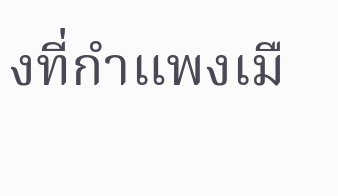งที่กำแพงเมื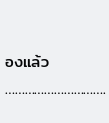องแล้ว
………………………….